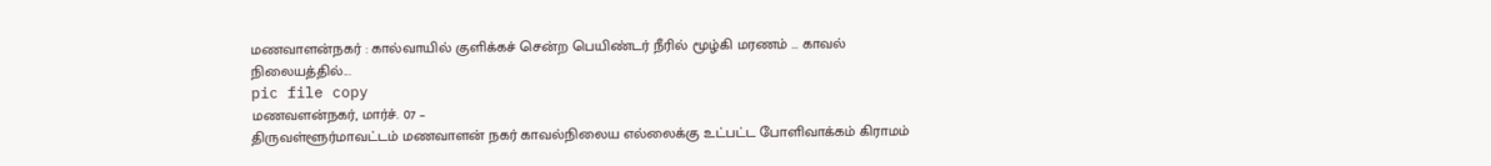மணவாளன்நகர் : கால்வாயில் குளிக்கச் சென்ற பெயிண்டர் நீரில் மூழ்கி மரணம் … காவல் நிலையத்தில்...
pic file copy
மணவளன்நகர், மார்ச். 07 –
திருவள்ளூர்மாவட்டம் மணவாளன் நகர் காவல்நிலைய எல்லைக்கு உட்பட்ட போளிவாக்கம் கிராமம்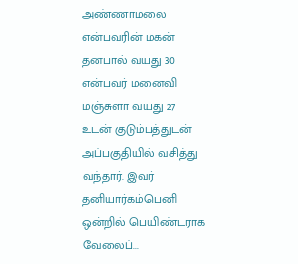அண்ணாமலை என்பவரின் மகன் தனபால் வயது 30 என்பவர் மனைவி மஞ்சுளா வயது 27 உடன் குடும்பத்துடன் அப்பகுதியில் வசித்து வந்தார். இவர் தனியார்கம்பெனி ஒன்றில் பெயிண்டராக வேலைப்...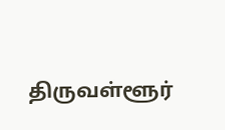திருவள்ளூர்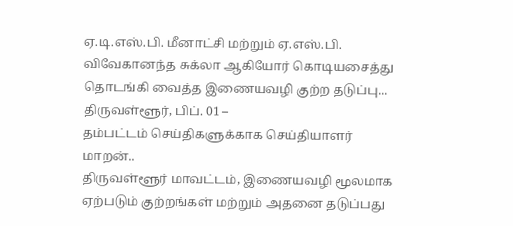ஏ.டி.எஸ்.பி. மீனாட்சி மற்றும் ஏ.எஸ்.பி. விவேகானந்த சுக்லா ஆகியோர் கொடியசைத்து தொடங்கி வைத்த இணையவழி குற்ற தடுப்பு...
திருவள்ளூர், பிப். 01 –
தம்பட்டம் செய்திகளுக்காக செய்தியாளர் மாறன்..
திருவள்ளூர் மாவட்டம், இணையவழி மூலமாக ஏற்படும் குற்றங்கள் மற்றும் அதனை தடுப்பது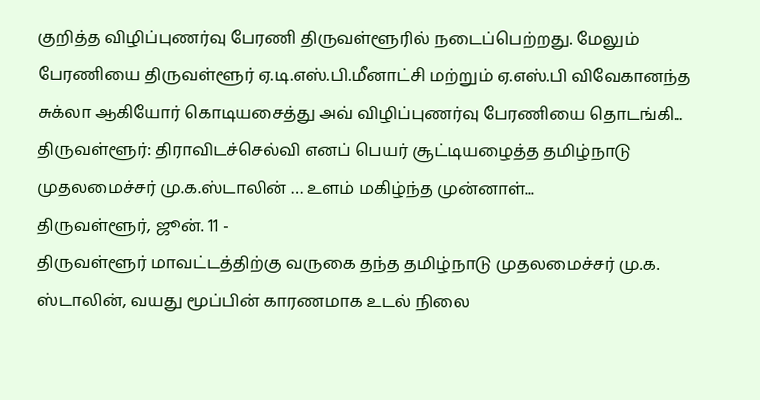குறித்த விழிப்புணர்வு பேரணி திருவள்ளூரில் நடைப்பெற்றது. மேலும் பேரணியை திருவள்ளூர் ஏ.டி.எஸ்.பி.மீனாட்சி மற்றும் ஏ.எஸ்.பி விவேகானந்த சுக்லா ஆகியோர் கொடியசைத்து அவ் விழிப்புணர்வு பேரணியை தொடங்கி...
திருவள்ளூர்: திராவிடச்செல்வி எனப் பெயர் சூட்டியழைத்த தமிழ்நாடு முதலமைச்சர் மு.க.ஸ்டாலின் … உளம் மகிழ்ந்த முன்னாள்...
திருவள்ளூர், ஜூன். 11 -
திருவள்ளூர் மாவட்டத்திற்கு வருகை தந்த தமிழ்நாடு முதலமைச்சர் மு.க. ஸ்டாலின், வயது மூப்பின் காரணமாக உடல் நிலை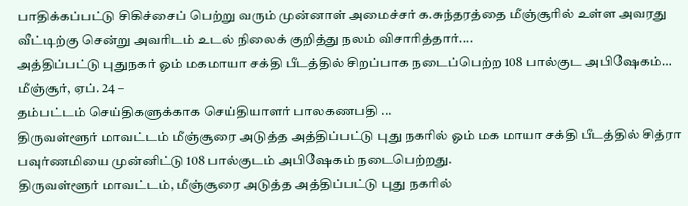பாதிக்கப்பட்டு சிகிச்சைப் பெற்று வரும் முன்னாள் அமைச்சர் க.சுந்தரத்தை மீஞ்சூரில் உள்ள அவரது வீட்டிற்கு சென்று அவரிடம் உடல் நிலைக் குறித்து நலம் விசாரித்தார்....
அத்திப்பட்டு புதுநகர் ஓம் மகமாயா சக்தி பீடத்தில் சிறப்பாக நடைப்பெற்ற 108 பால்குட அபிஷேகம்…
மீஞ்சூர், ஏப். 24 –
தம்பட்டம் செய்திகளுக்காக செய்தியாளர் பாலகணபதி ...
திருவள்ளூர் மாவட்டம் மீஞ்சூரை அடுத்த அத்திப்பட்டு புது நகரில் ஓம் மக மாயா சக்தி பீடத்தில் சித்ரா பவுர்ணமியை முன்னிட்டு 108 பால்குடம் அபிஷேகம் நடைபெற்றது.
திருவள்ளூர் மாவட்டம், மீஞ்சூரை அடுத்த அத்திப்பட்டு புது நகரில்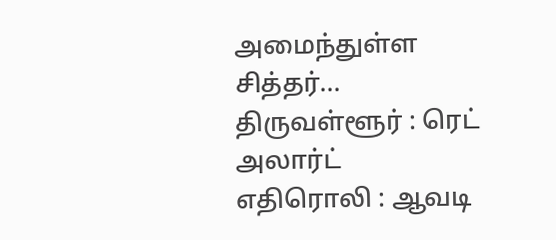அமைந்துள்ள சித்தர்...
திருவள்ளூர் : ரெட் அலார்ட் எதிரொலி : ஆவடி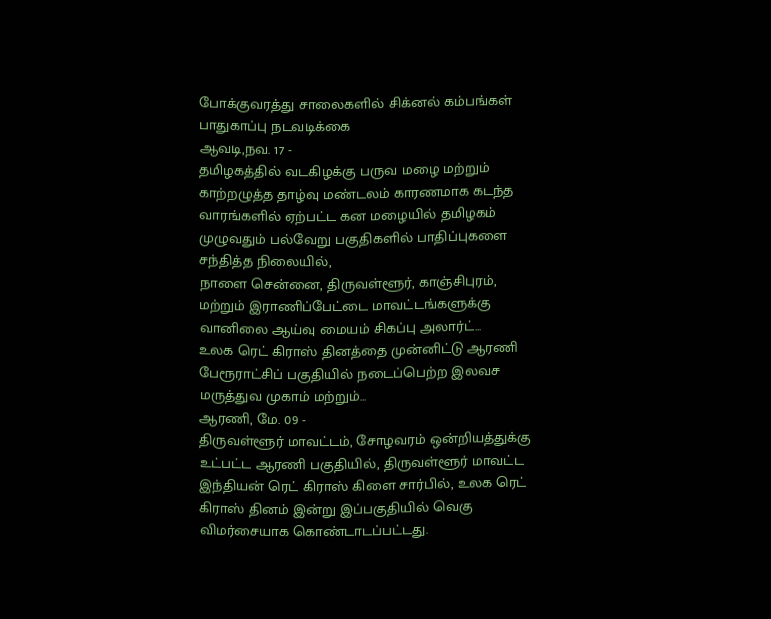போக்குவரத்து சாலைகளில் சிக்னல் கம்பங்கள் பாதுகாப்பு நடவடிக்கை
ஆவடி,நவ. 17 -
தமிழகத்தில் வடகிழக்கு பருவ மழை மற்றும் காற்றழுத்த தாழ்வு மண்டலம் காரணமாக கடந்த வாரங்களில் ஏற்பட்ட கன மழையில் தமிழகம் முழுவதும் பல்வேறு பகுதிகளில் பாதிப்புகளை சந்தித்த நிலையில்,
நாளை சென்னை, திருவள்ளூர், காஞ்சிபுரம், மற்றும் இராணிப்பேட்டை மாவட்டங்களுக்கு வானிலை ஆய்வு மையம் சிகப்பு அலார்ட்...
உலக ரெட் கிராஸ் தினத்தை முன்னிட்டு ஆரணி பேரூராட்சிப் பகுதியில் நடைப்பெற்ற இலவச மருத்துவ முகாம் மற்றும்...
ஆரணி, மே. 09 -
திருவள்ளூர் மாவட்டம், சோழவரம் ஒன்றியத்துக்கு உட்பட்ட ஆரணி பகுதியில், திருவள்ளூர் மாவட்ட இந்தியன் ரெட் கிராஸ் கிளை சார்பில், உலக ரெட் கிராஸ் தினம் இன்று இப்பகுதியில் வெகு விமர்சையாக கொண்டாடப்பட்டது.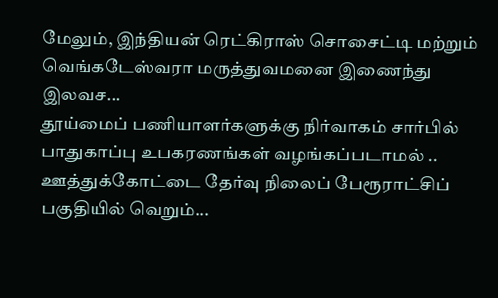மேலும், இந்தியன் ரெட்கிராஸ் சொசைட்டி மற்றும் வெங்கடேஸ்வரா மருத்துவமனை இணைந்து இலவச...
தூய்மைப் பணியாளர்களுக்கு நிர்வாகம் சார்பில் பாதுகாப்பு உபகரணங்கள் வழங்கப்படாமல் .. ஊத்துக்கோட்டை தேர்வு நிலைப் பேரூராட்சிப் பகுதியில் வெறும்...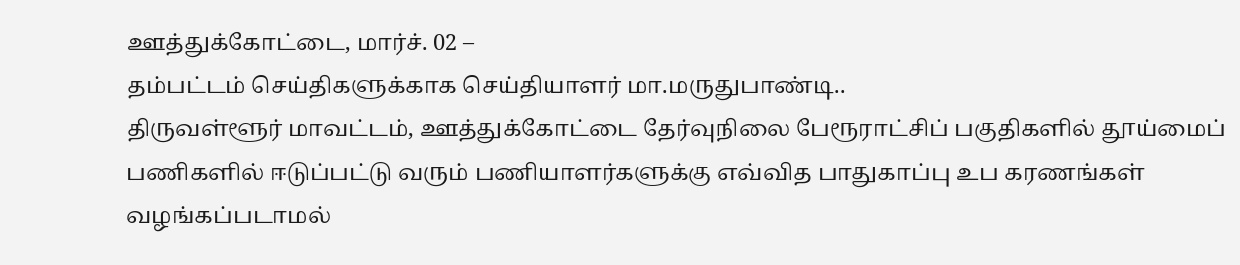ஊத்துக்கோட்டை, மார்ச். 02 –
தம்பட்டம் செய்திகளுக்காக செய்தியாளர் மா.மருதுபாண்டி..
திருவள்ளூர் மாவட்டம், ஊத்துக்கோட்டை தேர்வுநிலை பேரூராட்சிப் பகுதிகளில் தூய்மைப் பணிகளில் ஈடுப்பட்டு வரும் பணியாளர்களுக்கு எவ்வித பாதுகாப்பு உப கரணங்கள் வழங்கப்படாமல்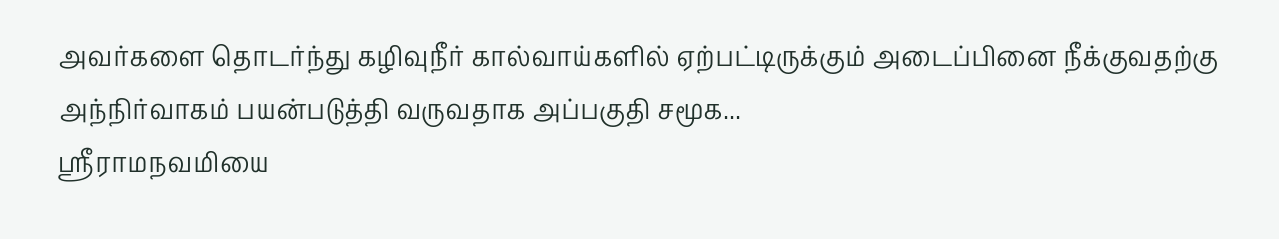அவர்களை தொடர்ந்து கழிவுநீர் கால்வாய்களில் ஏற்பட்டிருக்கும் அடைப்பினை நீக்குவதற்கு அந்நிர்வாகம் பயன்படுத்தி வருவதாக அப்பகுதி சமூக...
ஸ்ரீராமநவமியை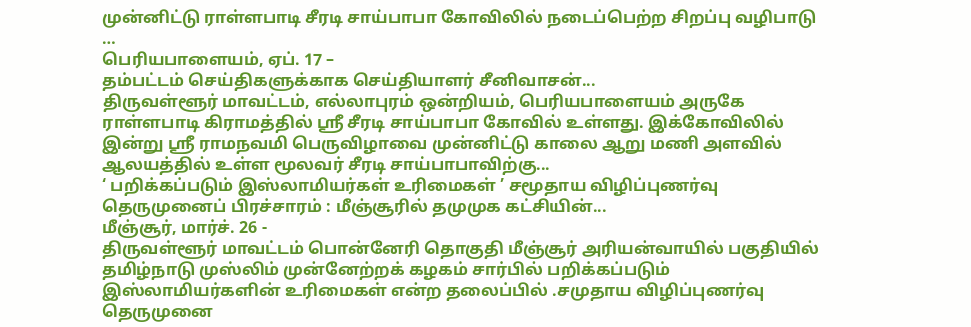முன்னிட்டு ராள்ளபாடி சீரடி சாய்பாபா கோவிலில் நடைப்பெற்ற சிறப்பு வழிபாடு …
பெரியபாளையம், ஏப். 17 –
தம்பட்டம் செய்திகளுக்காக செய்தியாளர் சீனிவாசன்...
திருவள்ளூர் மாவட்டம், எல்லாபுரம் ஒன்றியம், பெரியபாளையம் அருகே ராள்ளபாடி கிராமத்தில் ஸ்ரீ சீரடி சாய்பாபா கோவில் உள்ளது. இக்கோவிலில் இன்று ஸ்ரீ ராமநவமி பெருவிழாவை முன்னிட்டு காலை ஆறு மணி அளவில் ஆலயத்தில் உள்ள மூலவர் சீரடி சாய்பாபாவிற்கு...
‘ பறிக்கப்படும் இஸ்லாமியர்கள் உரிமைகள் ’ சமூதாய விழிப்புணர்வு தெருமுனைப் பிரச்சாரம் : மீஞ்சூரில் தமுமுக கட்சியின்...
மீஞ்சூர், மார்ச். 26 -
திருவள்ளூர் மாவட்டம் பொன்னேரி தொகுதி மீஞ்சூர் அரியன்வாயில் பகுதியில் தமிழ்நாடு முஸ்லிம் முன்னேற்றக் கழகம் சார்பில் பறிக்கப்படும் இஸ்லாமியர்களின் உரிமைகள் என்ற தலைப்பில் .சமுதாய விழிப்புணர்வு தெருமுனை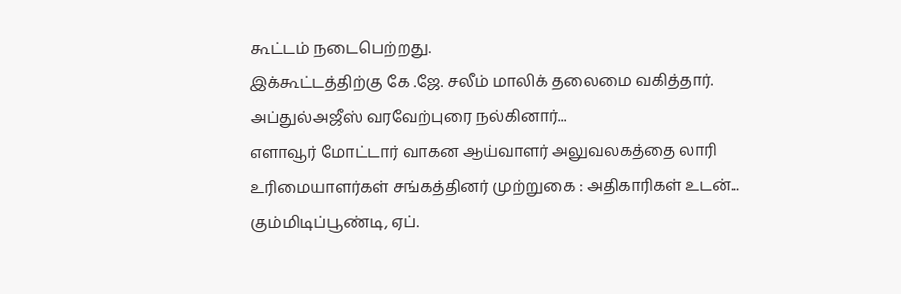கூட்டம் நடைபெற்றது.
இக்கூட்டத்திற்கு கே .ஜே. சலீம் மாலிக் தலைமை வகித்தார். அப்துல்அஜீஸ் வரவேற்புரை நல்கினார்...
எளாவூர் மோட்டார் வாகன ஆய்வாளர் அலுவலகத்தை லாரி உரிமையாளர்கள் சங்கத்தினர் முற்றுகை : அதிகாரிகள் உடன்...
கும்மிடிப்பூண்டி, ஏப்.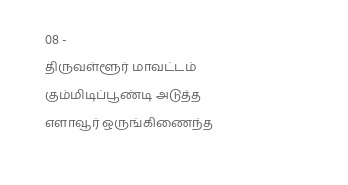08 -
திருவள்ளூர் மாவட்டம் கும்மிடிப்பூண்டி அடுத்த எளாவூர் ஒருங்கிணைந்த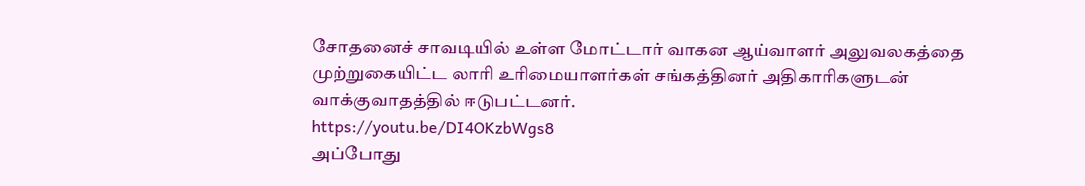சோதனைச் சாவடியில் உள்ள மோட்டார் வாகன ஆய்வாளர் அலுவலகத்தை முற்றுகையிட்ட லாரி உரிமையாளர்கள் சங்கத்தினர் அதிகாரிகளுடன் வாக்குவாதத்தில் ஈடுபட்டனர்.
https://youtu.be/DI4OKzbWgs8
அப்போது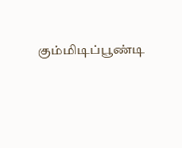கும்மிடிப்பூண்டி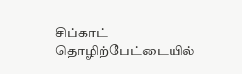சிப்காட் தொழிற்பேட்டையில்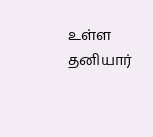உள்ள தனியார்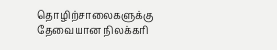தொழிற்சாலைகளுக்கு தேவையான நிலக்கரி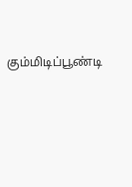கும்மிடிப்பூண்டி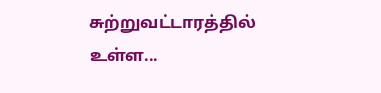சுற்றுவட்டாரத்தில் உள்ள...